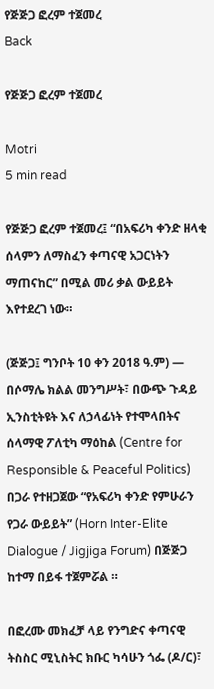የጅጅጋ ፎረም ተጀመረ
Back

የጅጅጋ ፎረም ተጀመረ

Motri
5 min read

የጅጅጋ ፎረም ተጀመረ፤ “በአፍሪካ ቀንድ ዘላቂ ሰላምን ለማስፈን ቀጣናዊ አጋርነትን ማጠናከር” በሚል መሪ ቃል ውይይት እየተደረገ ነው።

(ጅጅጋ፤ ግንቦት 10 ቀን 2018 ዓ.ም) — በሶማሌ ክልል መንግሥት፣ በውጭ ጉዳይ ኢንስቲትዩት እና ለኃላፊነት የተሞላበትና ሰላማዊ ፖለቲካ ማዕከል (Centre for Responsible & Peaceful Politics) በጋራ የተዘጋጀው “የአፍሪካ ቀንድ የምሁራን የጋራ ውይይት” (Horn Inter-Elite Dialogue / Jigjiga Forum) በጅጅጋ ከተማ በይፋ ተጀምሯል ።

በፎረሙ መክፈቻ ላይ የንግድና ቀጣናዊ ትስስር ሚኒስትር ክቡር ካሳሁን ጎፌ (ዶ/ር)፣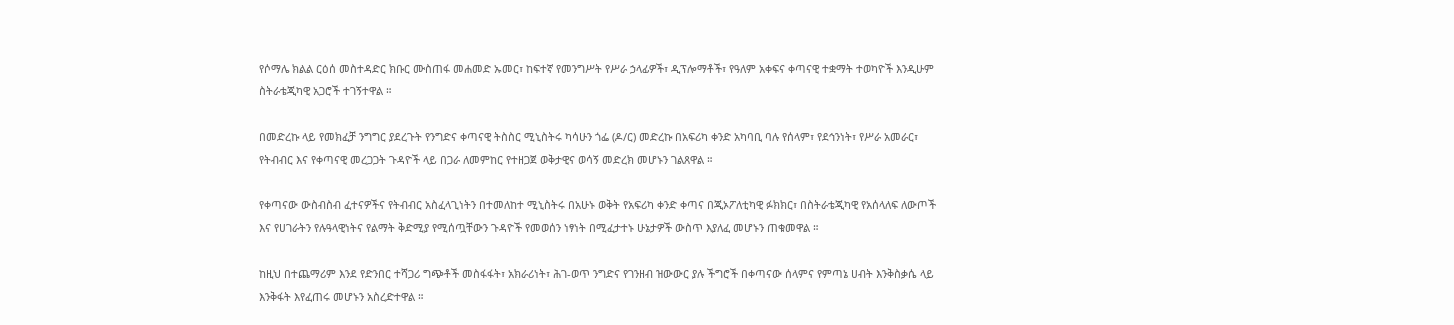የሶማሌ ክልል ርዕሰ መስተዳድር ክቡር ሙስጠፋ መሐመድ ኡመር፣ ከፍተኛ የመንግሥት የሥራ ኃላፊዎች፣ ዲፕሎማቶች፣ የዓለም አቀፍና ቀጣናዊ ተቋማት ተወካዮች እንዲሁም ስትራቴጂካዊ አጋሮች ተገኝተዋል ።

በመድረኩ ላይ የመክፈቻ ንግግር ያደረጉት የንግድና ቀጣናዊ ትስስር ሚኒስትሩ ካሳሁን ጎፌ (ዶ/ር) መድረኩ በአፍሪካ ቀንድ አካባቢ ባሉ የሰላም፣ የደኅንነት፣ የሥራ አመራር፣ የትብብር እና የቀጣናዊ መረጋጋት ጉዳዮች ላይ በጋራ ለመምከር የተዘጋጀ ወቅታዊና ወሳኝ መድረክ መሆኑን ገልጸዋል ።

የቀጣናው ውስብስብ ፈተናዎችና የትብብር አስፈላጊነትን በተመለከተ ሚኒስትሩ በአሁኑ ወቅት የአፍሪካ ቀንድ ቀጣና በጂኦፖለቲካዊ ፉክክር፣ በስትራቴጂካዊ የአሰላለፍ ለውጦች እና የሀገራትን የሉዓላዊነትና የልማት ቅድሚያ የሚሰጧቸውን ጉዳዮች የመወሰን ነፃነት በሚፈታተኑ ሁኔታዎች ውስጥ እያለፈ መሆኑን ጠቁመዋል ።

ከዚህ በተጨማሪም እንደ የድንበር ተሻጋሪ ግጭቶች መስፋፋት፣ አክራሪነት፣ ሕገ-ወጥ ንግድና የገንዘብ ዝውውር ያሉ ችግሮች በቀጣናው ሰላምና የምጣኔ ሀብት እንቅስቃሴ ላይ እንቅፋት እየፈጠሩ መሆኑን አስረድተዋል ።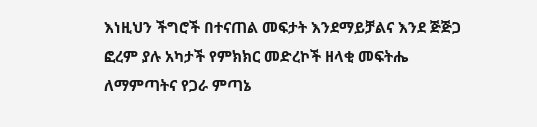እነዚህን ችግሮች በተናጠል መፍታት እንደማይቻልና እንደ ጅጅጋ ፎረም ያሉ አካታች የምክክር መድረኮች ዘላቂ መፍትሔ ለማምጣትና የጋራ ምጣኔ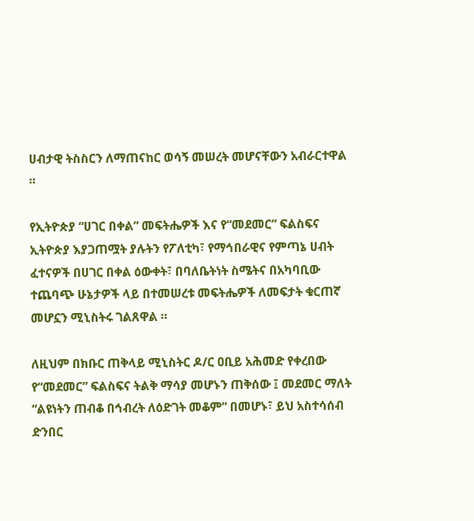ሀብታዊ ትስስርን ለማጠናከር ወሳኝ መሠረት መሆናቸውን አብራርተዋል ።

የኢትዮጵያ “ሀገር በቀል” መፍትሔዎች እና የ“መደመር” ፍልስፍና ኢትዮጵያ እያጋጠሟት ያሉትን የፖለቲካ፣ የማኅበራዊና የምጣኔ ሀብት ፈተናዎች በሀገር በቀል ዕውቀት፣ በባለቤትነት ስሜትና በአካባቢው ተጨባጭ ሁኔታዎች ላይ በተመሠረቱ መፍትሔዎች ለመፍታት ቁርጠኛ መሆኗን ሚኒስትሩ ገልጸዋል ።

ለዚህም በክቡር ጠቅላይ ሚኒስትር ዶ/ር ዐቢይ አሕመድ የቀረበው የ“መደመር” ፍልስፍና ትልቅ ማሳያ መሆኑን ጠቅሰው ፤ መደመር ማለት “ልዩነትን ጠብቆ በኅብረት ለዕድገት መቆም” በመሆኑ፣ ይህ አስተሳሰብ ድንበር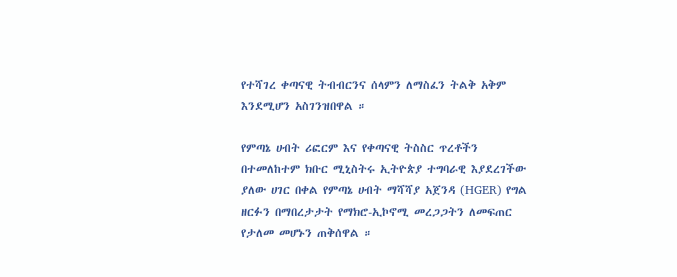የተሻገረ ቀጣናዊ ትብብርንና ሰላምን ለማስፈን ትልቅ አቅም እንደሚሆን አስገንዝበዋል ።

የምጣኔ ሀብት ሪፎርም እና የቀጣናዊ ትስስር ጥረቶችን በተመለከተም ክቡር ሚኒስትሩ ኢትዮጵያ ተግባራዊ እያደረገችው ያለው ሀገር በቀል የምጣኔ ሀብት ማሻሻያ አጀንዳ (HGER) የግል ዘርፉን በማበረታታት የማክሮ-ኢኮኖሚ መረጋጋትን ለመፍጠር የታለመ መሆኑን ጠቅሰዋል ።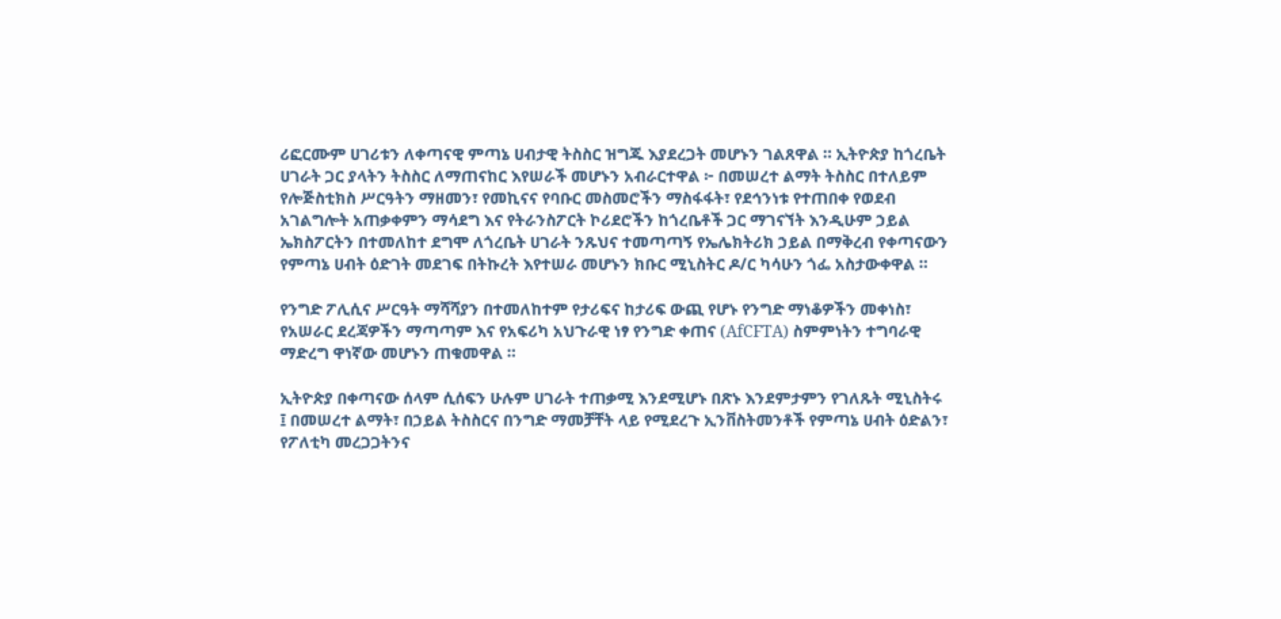ሪፎርሙም ሀገሪቱን ለቀጣናዊ ምጣኔ ሀብታዊ ትስስር ዝግጁ እያደረጋት መሆኑን ገልጸዋል ። ኢትዮጵያ ከጎረቤት ሀገራት ጋር ያላትን ትስስር ለማጠናከር እየሠራች መሆኑን አብራርተዋል ፦ በመሠረተ ልማት ትስስር በተለይም የሎጅስቲክስ ሥርዓትን ማዘመን፣ የመኪናና የባቡር መስመሮችን ማስፋፋት፣ የደኅንነቱ የተጠበቀ የወደብ አገልግሎት አጠቃቀምን ማሳደግ እና የትራንስፖርት ኮሪደሮችን ከጎረቤቶች ጋር ማገናኘት እንዲሁም ኃይል ኤክስፖርትን በተመለከተ ደግሞ ለጎረቤት ሀገራት ንጹህና ተመጣጣኝ የኤሌክትሪክ ኃይል በማቅረብ የቀጣናውን የምጣኔ ሀብት ዕድገት መደገፍ በትኩረት እየተሠራ መሆኑን ክቡር ሚኒስትር ዶ/ር ካሳሁን ጎፌ አስታውቀዋል ።

የንግድ ፖሊሲና ሥርዓት ማሻሻያን በተመለከተም የታሪፍና ከታሪፍ ውጪ የሆኑ የንግድ ማነቆዎችን መቀነስ፣ የአሠራር ደረጃዎችን ማጣጣም እና የአፍሪካ አህጉራዊ ነፃ የንግድ ቀጠና (AfCFTA) ስምምነትን ተግባራዊ ማድረግ ዋነኛው መሆኑን ጠቁመዋል ።

ኢትዮጵያ በቀጣናው ሰላም ሲሰፍን ሁሉም ሀገራት ተጠቃሚ እንደሚሆኑ በጽኑ እንደምታምን የገለጹት ሚኒስትሩ ፤ በመሠረተ ልማት፣ በኃይል ትስስርና በንግድ ማመቻቸት ላይ የሚደረጉ ኢንቨስትመንቶች የምጣኔ ሀብት ዕድልን፣ የፖለቲካ መረጋጋትንና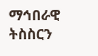ማኅበራዊ ትስስርን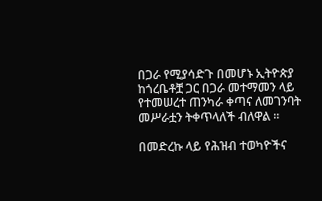በጋራ የሚያሳድጉ በመሆኑ ኢትዮጵያ ከጎረቤቶቿ ጋር በጋራ መተማመን ላይ የተመሠረተ ጠንካራ ቀጣና ለመገንባት መሥራቷን ትቀጥላለች ብለዋል ።

በመድረኩ ላይ የሕዝብ ተወካዮችና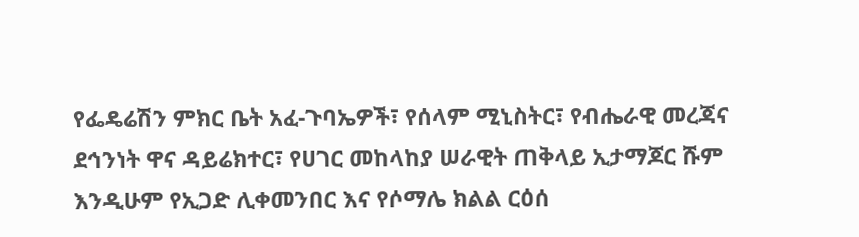የፌዴሬሽን ምክር ቤት አፈ-ጉባኤዎች፣ የሰላም ሚኒስትር፣ የብሔራዊ መረጃና ደኅንነት ዋና ዳይሬክተር፣ የሀገር መከላከያ ሠራዊት ጠቅላይ ኢታማጆር ሹም እንዲሁም የኢጋድ ሊቀመንበር እና የሶማሌ ክልል ርዕሰ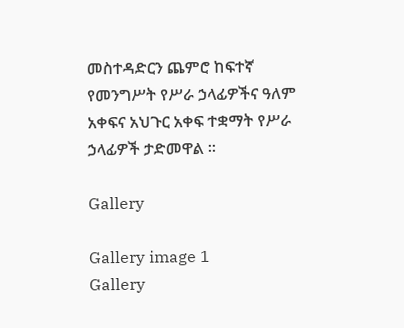መስተዳድርን ጨምሮ ከፍተኛ የመንግሥት የሥራ ኃላፊዎችና ዓለም አቀፍና አህጉር አቀፍ ተቋማት የሥራ ኃላፊዎች ታድመዋል ።

Gallery

Gallery image 1
Gallery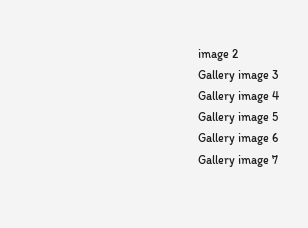image 2
Gallery image 3
Gallery image 4
Gallery image 5
Gallery image 6
Gallery image 7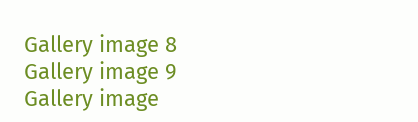Gallery image 8
Gallery image 9
Gallery image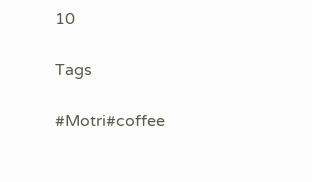10

Tags

#Motri#coffee